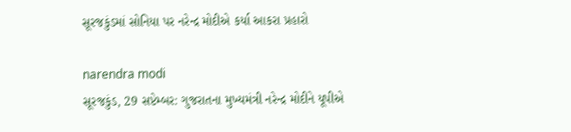સૂરજકુંડમાં સોનિયા પર નરેન્દ્ર મોદીએ કર્યા આકરા પ્રહારો

narendra modi
સૂરજકુંડ, 29 સપ્ટેમ્બર: ગુજરાતના મુખ્યમંત્રી નરેન્દ્ર મોદીને યૂપીએ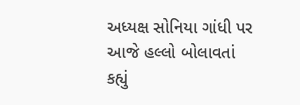અધ્યક્ષ સોનિયા ગાંધી પર આજે હલ્લો બોલાવતાં કહ્યું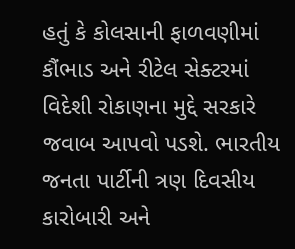હતું કે કોલસાની ફાળવણીમાં કૌંભાડ અને રીટેલ સેક્ટરમાં વિદેશી રોકાણના મુદ્દે સરકારે જવાબ આપવો પડશે. ભારતીય જનતા પાર્ટીની ત્રણ દિવસીય કારોબારી અને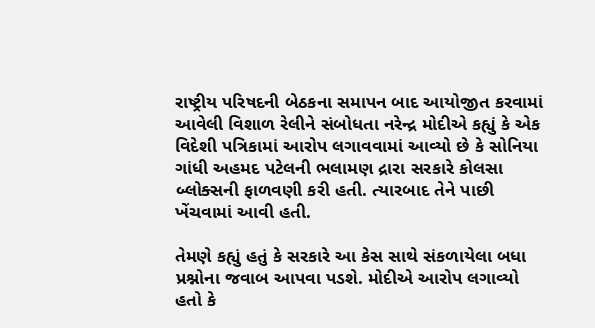રાષ્ટ્રીય પરિષદની બેઠકના સમાપન બાદ આયોજીત કરવામાં આવેલી વિશાળ રેલીને સંબોધતા નરેન્દ્ર મોદીએ કહ્યું કે એક વિદેશી પત્રિકામાં આરોપ લગાવવામાં આવ્યો છે કે સોનિયા ગાંધી અહમદ પટેલની ભલામણ દ્રારા સરકારે કોલસા બ્લોક્સની ફાળવણી કરી હતી. ત્યારબાદ તેને પાછી ખેંચવામાં આવી હતી.

તેમણે કહ્યું હતું કે સરકારે આ કેસ સાથે સંકળાયેલા બધા પ્રશ્નોના જવાબ આપવા પડશે. મોદીએ આરોપ લગાવ્યો હતો કે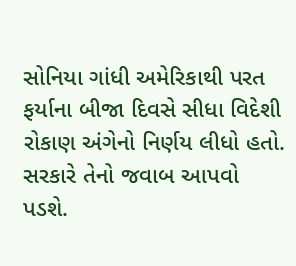સોનિયા ગાંધી અમેરિકાથી પરત ફર્યાના બીજા દિવસે સીધા વિદેશી રોકાણ અંગેનો નિર્ણય લીધો હતો. સરકારે તેનો જવાબ આપવો પડશે.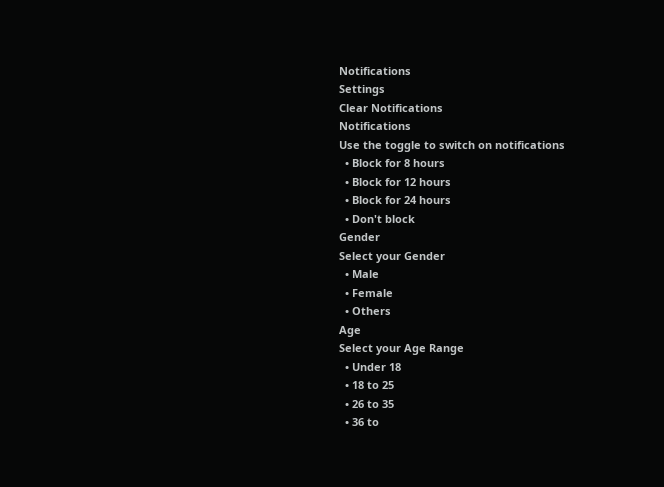Notifications
Settings
Clear Notifications
Notifications
Use the toggle to switch on notifications
  • Block for 8 hours
  • Block for 12 hours
  • Block for 24 hours
  • Don't block
Gender
Select your Gender
  • Male
  • Female
  • Others
Age
Select your Age Range
  • Under 18
  • 18 to 25
  • 26 to 35
  • 36 to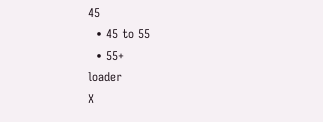45
  • 45 to 55
  • 55+
loader
X